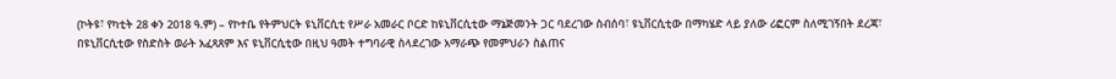(ኮትዩ፣ የካቲት 28 ቀን 2018 ዓ.ም) – የኮተቤ የትምህርት ዩኒቨርሲቲ የሥራ አመራር ቦርድ ከዩኒቨርሲቲው ማኔጅመንት ጋር ባደረገው ስብሰባ፣ ዩኒቨርሲቲው በማካሄድ ላይ ያለው ሪፎርም ስለሚገኝበት ደረጃ፣ በዩኒቨርሲቲው የስድስት ወራት አፈጻጸም እና ዩኒቨርሲቲው በዚህ ዓመት ተግባራዊ ስላደረገው አማራጭ የመምህራን ስልጠና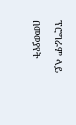ፕሮግራም ላይ በመወያየት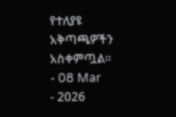የተለያዩ አቅጣጫዎችን አስቀምጧል፡፡
- 08 Mar
- 2026